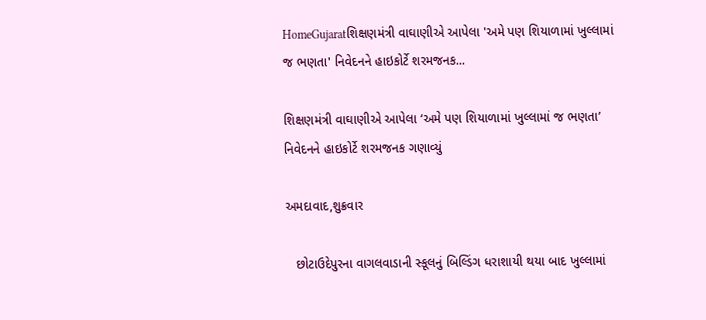HomeGujaratશિક્ષણમંત્રી વાઘાણીએ આપેલા 'અમે પણ શિયાળામાં ખુલ્લામાં જ ભણતા' નિવેદનને હાઇકોર્ટે શરમજનક...

શિક્ષણમંત્રી વાઘાણીએ આપેલા ‘અમે પણ શિયાળામાં ખુલ્લામાં જ ભણતા’ નિવેદનને હાઇકોર્ટે શરમજનક ગણાવ્યું

અમદાવાદ,શુક્રવાર

   છોટાઉદેપુરના વાગલવાડાની સ્કૂલનું બિલ્ડિંગ ધરાશાયી થયા બાદ ખુલ્લામાં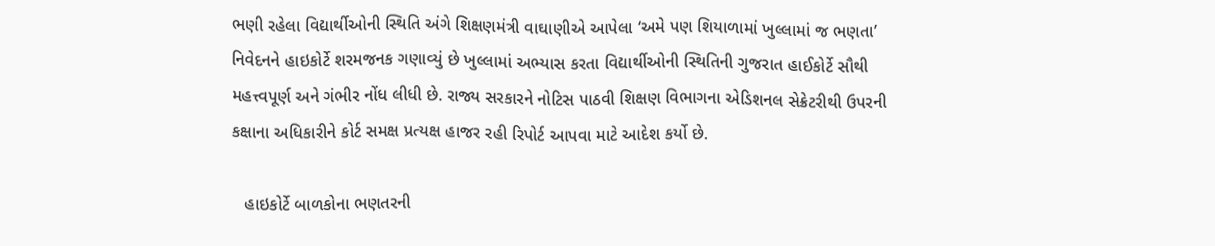ભણી રહેલા વિદ્યાર્થીઓની સ્થિતિ અંગે શિક્ષણમંત્રી વાઘાણીએ આપેલા ‘અમે પણ શિયાળામાં ખુલ્લામાં જ ભણતા’ નિવેદનને હાઇકોર્ટે શરમજનક ગણાવ્યું છે ખુલ્લામાં અભ્યાસ કરતા વિદ્યાર્થીઓની સ્થિતિની ગુજરાત હાઈકોર્ટે સૌથી મહત્ત્વપૂર્ણ અને ગંભીર નોંધ લીધી છે. રાજ્ય સરકારને નોટિસ પાઠવી શિક્ષણ વિભાગના એડિશનલ સેક્રેટરીથી ઉપરની કક્ષાના અધિકારીને કોર્ટ સમક્ષ પ્રત્યક્ષ હાજર રહી રિપોર્ટ આપવા માટે આદેશ કર્યો છે.

   હાઇકોર્ટે બાળકોના ભણતરની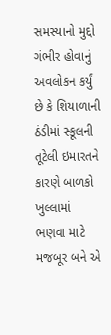સમસ્યાનો મુદ્દો ગંભીર હોવાનું અવલોકન કર્યું છે કે શિયાળાની ઠંડીમાં સ્કૂલની તૂટેલી ઇમારતને કારણે બાળકો ખુલ્લામાં ભણવા માટે મજબૂર બને એ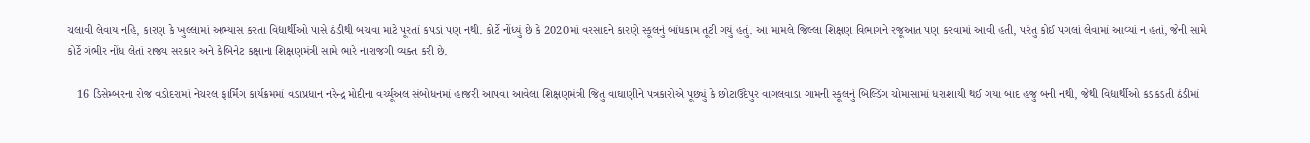ચલાવી લેવાય નહિ, કારણ કે ખુલ્લામાં અભ્યાસ કરતા વિદ્યાર્થીઓ પાસે ઠંડીથી બચવા માટે પૂરતાં કપડાં પણ નથી. કોર્ટે નોંધ્યું છે કે 2020માં વરસાદને કારણે સ્કૂલનું બાંધકામ તૂટી ગયું હતું. આ મામલે જિલ્લા શિક્ષણ વિભાગને રજૂઆત પણ કરવામાં આવી હતી, પરંતુ કોઈ પગલાં લેવામાં આવ્યાં ન હતાં, જેની સામે કોર્ટે ગંભીર નોંધ લેતાં રાજ્ય સરકાર અને કેબિનેટ કક્ષાના શિક્ષણમંત્રી સામે ભારે નારાજગી વ્યક્ત કરી છે.

   16 ડિસેમ્બરના રોજ વડોદરામાં નેચરલ ફાર્મિંગ કાર્યક્રમમાં વડાપ્રધાન નરેન્દ્ર મોદીના વર્ચ્યૂઅલ સંબોધનમાં હાજરી આપવા આવેલા શિક્ષણમંત્રી જિતુ વાઘાણીને પત્રકારોએ પૂછ્યું કે છોટાઉદેપુર વાગલવાડા ગામની સ્કૂલનું બિલ્ડિંગ ચોમાસામાં ધરાશાયી થઈ ગયા બાદ હજુ બની નથી, જેથી વિદ્યાર્થીઓ કડકડતી ઠંડીમાં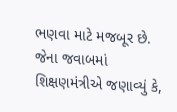ભણવા માટે મજબૂર છે. જેના જવાબમાં શિક્ષણમંત્રીએ જણાવ્યું કે,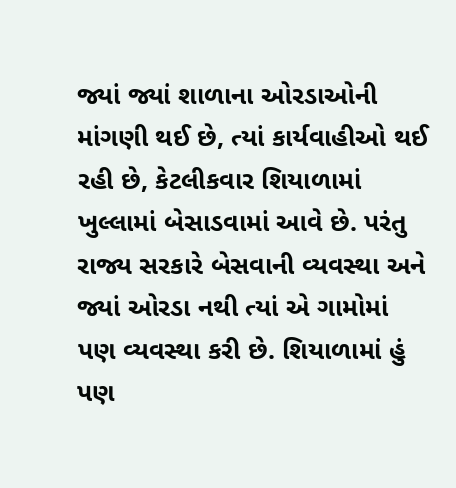જ્યાં જ્યાં શાળાના ઓરડાઓની માંગણી થઈ છે, ત્યાં કાર્યવાહીઓ થઈ રહી છે, કેટલીકવાર શિયાળામાં ખુલ્લામાં બેસાડવામાં આવે છે. પરંતુ રાજ્ય સરકારે બેસવાની વ્યવસ્થા અને જ્યાં ઓરડા નથી ત્યાં એ ગામોમાં પણ વ્યવસ્થા કરી છે. શિયાળામાં હું પણ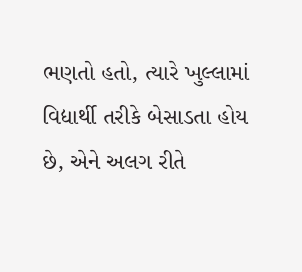ભણતો હતો, ત્યારે ખુલ્લામાં વિદ્યાર્થી તરીકે બેસાડતા હોય છે, એને અલગ રીતે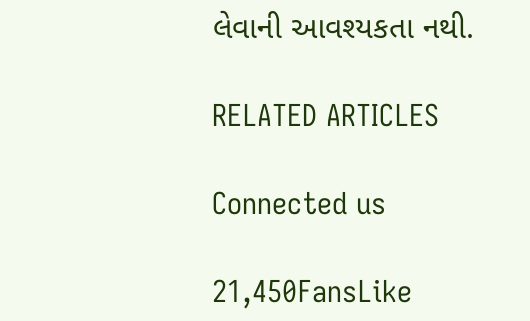લેવાની આવશ્યકતા નથી.

RELATED ARTICLES

Connected us

21,450FansLike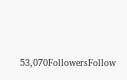53,070FollowersFollow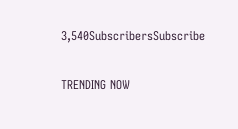3,540SubscribersSubscribe

TRENDING NOW